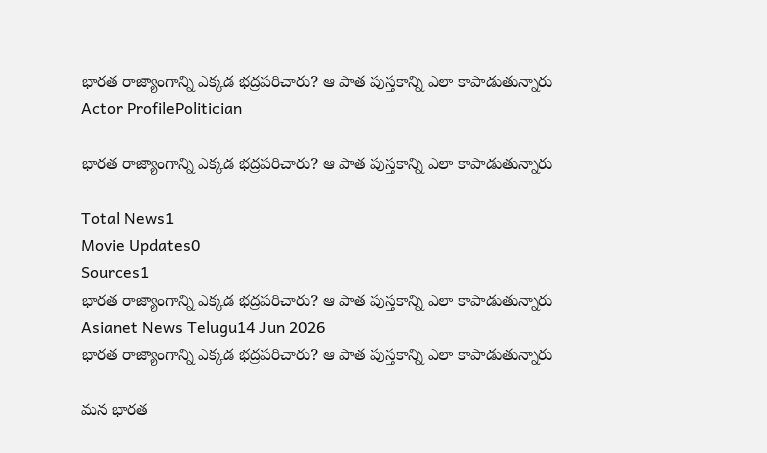భారత రాజ్యాంగాన్ని ఎక్కడ భద్రపరిచారు? ఆ పాత పుస్తకాన్ని ఎలా కాపాడుతున్నారు
Actor ProfilePolitician

భారత రాజ్యాంగాన్ని ఎక్కడ భద్రపరిచారు? ఆ పాత పుస్తకాన్ని ఎలా కాపాడుతున్నారు

Total News1
Movie Updates0
Sources1
భారత రాజ్యాంగాన్ని ఎక్కడ భద్రపరిచారు? ఆ పాత పుస్తకాన్ని ఎలా కాపాడుతున్నారు
Asianet News Telugu14 Jun 2026
భారత రాజ్యాంగాన్ని ఎక్కడ భద్రపరిచారు? ఆ పాత పుస్తకాన్ని ఎలా కాపాడుతున్నారు

మన భారత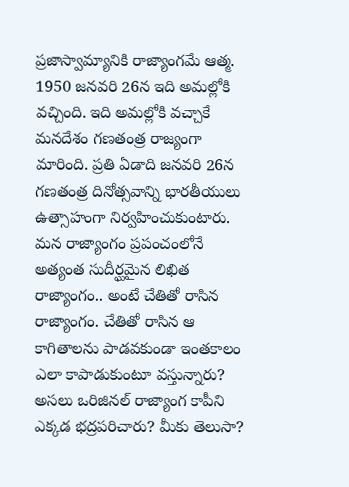ప్రజాస్వామ్యానికి రాజ్యాంగమే ఆత్మ. 1950 జనవరి 26న ఇది అమల్లోకి వచ్చింది. ఇది అమల్లోకి వచ్చాకే మనదేశం గణతంత్ర రాజ్యంగా మారింది. ప్రతి ఏడాది జనవరి 26న గణతంత్ర దినోత్సవాన్ని భారతీయులు ఉత్సాహంగా నిర్వహించుకుంటారు. మన రాజ్యాంగం ప్రపంచంలోనే అత్యంత సుదీర్ఘమైన లిఖిత రాజ్యాంగం.. అంటే చేతితో రాసిన రాజ్యాంగం. చేతితో రాసిన ఆ కాగితాలను పాడవకుండా ఇంతకాలం ఎలా కాపాడుకుంటూ వస్తున్నారు? అసలు ఒరిజినల్ రాజ్యాంగ కాపీని ఎక్కడ భద్రపరిచారు? మీకు తెలుసా?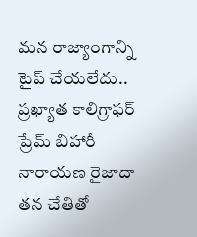మన రాజ్యాంగాన్ని టైప్ చేయలేదు.. ప్రఖ్యాత కాలిగ్రాఫర్ ప్రేమ్ బిహారీ నారాయణ రైజాదా తన చేతితో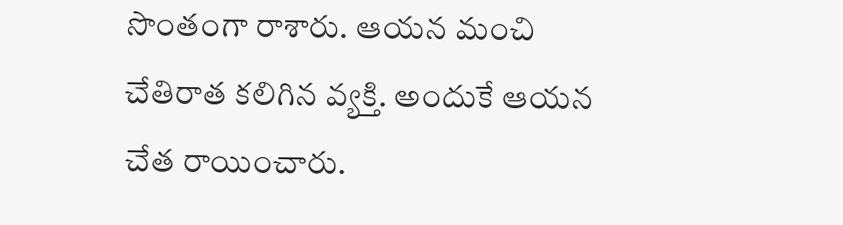సొంతంగా రాశారు. ఆయన మంచి చేతిరాత కలిగిన వ్యక్తి. అందుకే ఆయన చేత రాయించారు.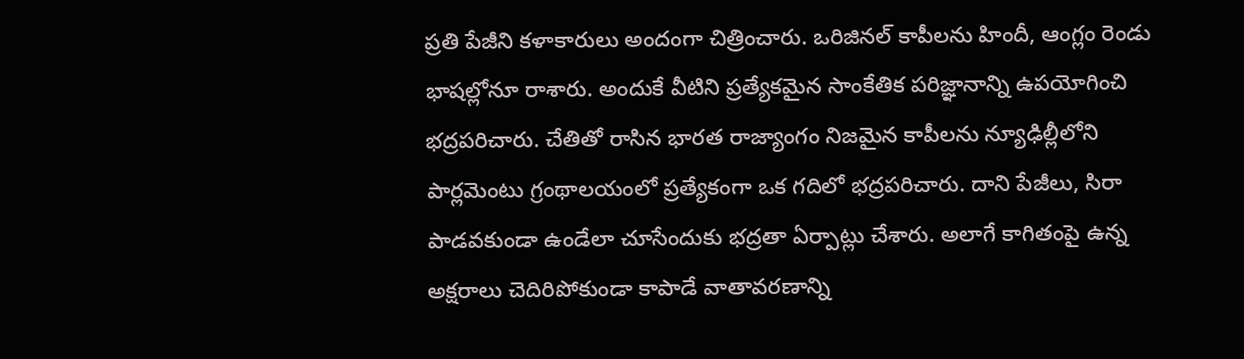ప్రతి పేజీని కళాకారులు అందంగా చిత్రించారు. ఒరిజినల్ కాపీలను హిందీ, ఆంగ్లం రెండు భాషల్లోనూ రాశారు. అందుకే వీటిని ప్రత్యేకమైన సాంకేతిక పరిజ్ఞానాన్ని ఉపయోగించి భద్రపరిచారు. చేతితో రాసిన భారత రాజ్యాంగం నిజమైన కాపీలను న్యూఢిల్లీలోని పార్లమెంటు గ్రంథాలయంలో ప్రత్యేకంగా ఒక గదిలో భద్రపరిచారు. దాని పేజీలు, సిరా పాడవకుండా ఉండేలా చూసేందుకు భద్రతా ఏర్పాట్లు చేశారు. అలాగే కాగితంపై ఉన్న అక్షరాలు చెదిరిపోకుండా కాపాడే వాతావరణాన్ని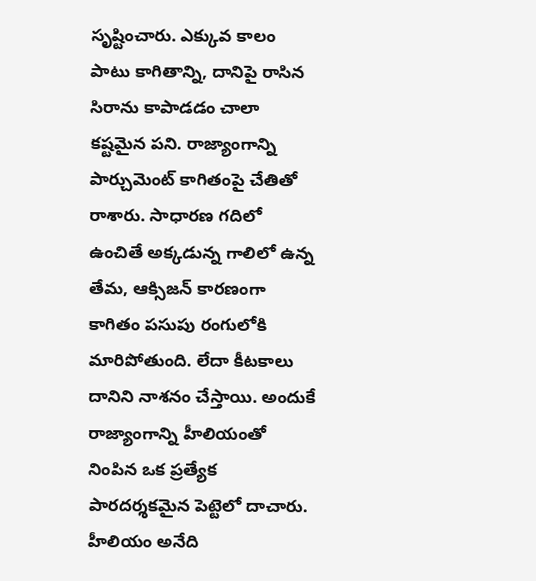సృష్టించారు. ఎక్కువ కాలం పాటు కాగితాన్ని, దానిపై రాసిన సిరాను కాపాడడం చాలా కష్టమైన పని. రాజ్యాంగాన్ని పార్చుమెంట్ కాగితంపై చేతితో రాశారు. సాధారణ గదిలో ఉంచితే అక్కడున్న గాలిలో ఉన్న తేమ, ఆక్సిజన్ కారణంగా కాగితం పసుపు రంగులోకి మారిపోతుంది. లేదా కీటకాలు దానిని నాశనం చేస్తాయి. అందుకే రాజ్యాంగాన్ని హీలియంతో నింపిన ఒక ప్రత్యేక పారదర్శకమైన పెట్టెలో దాచారు. హీలియం అనేది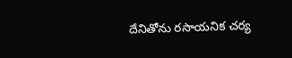దేనితోను రసాయనిక చర్య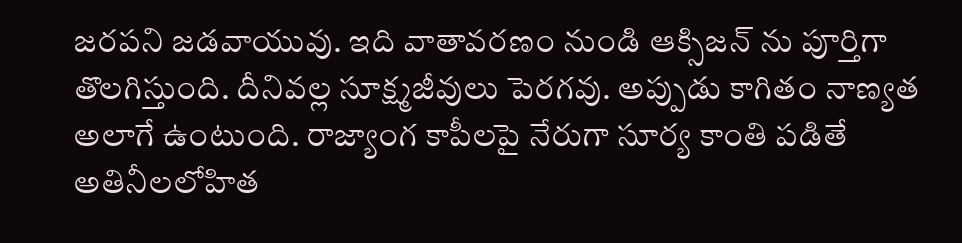జరపని జడవాయువు. ఇది వాతావరణం నుండి ఆక్సిజన్ ను పూర్తిగా తొలగిస్తుంది. దీనివల్ల సూక్ష్మజీవులు పెరగవు. అప్పుడు కాగితం నాణ్యత అలాగే ఉంటుంది. రాజ్యాంగ కాపీలపై నేరుగా సూర్య కాంతి పడితే అతినీలలోహిత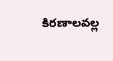కిరణాలవల్ల